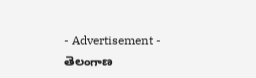- Advertisement -
తెలంగాణ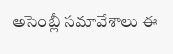అసెంబ్లీ సమావేశాలు ఈ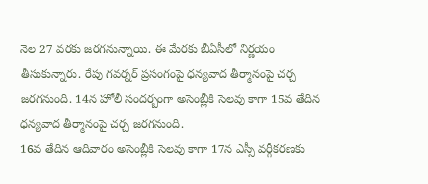నెల 27 వరకు జరగనున్నాయి. ఈ మేరకు బీఏసీలో నిర్ణయం తీసుకున్నారు. రేపు గవర్నర్ ప్రసంగంపై ధన్యవాద తీర్మానంపై చర్చ జరగనుంది. 14న హోలీ సందర్బంగా అసెంబ్లీకి సెలవు కాగా 15వ తేదిన ధన్యవాద తీర్మానంపై చర్చ జరగనుంది.
16వ తేదిన ఆదివారం అసెంబ్లీకి సెలవు కాగా 17న ఎస్సీ వర్గీకరణకు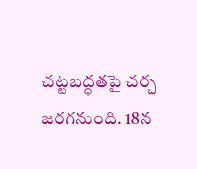చట్టబద్ధతపై చర్చ జరగనుంది. 18న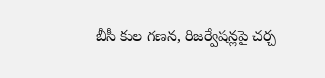బీసీ కుల గణన, రిజర్వేషన్లపై చర్చ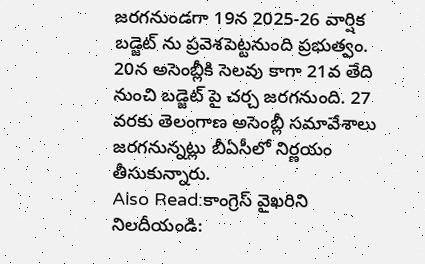జరగనుండగా 19న 2025-26 వార్షిక బడ్జెట్ ను ప్రవెశపెట్టనుంది ప్రభుత్వం.
20న అసెంబ్లీకి సెలవు కాగా 21వ తేది నుంచి బడ్జెట్ పై చర్చ జరగనుంది. 27 వరకు తెలంగాణ అసెంబ్లీ సమావేశాలు జరగనున్నట్లు బీఏసీలో నిర్ణయం తీసుకున్నారు.
Also Read:కాంగ్రెస్ వైఖరిని నిలదీయండి: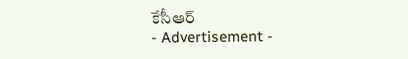కేసీఆర్
- Advertisement -